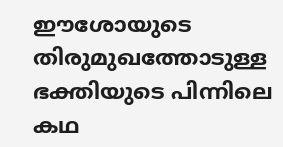ഈശോയുടെ തിരുമുഖത്തോടുള്ള ഭക്തിയുടെ പിന്നിലെ കഥ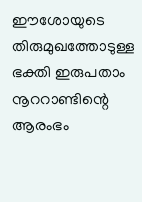ഈശോയുടെ തിരുമുഖത്തോടുള്ള ഭക്തി ഇരുപതാം നൂററാണ്ടിന്റെ ആരംഭം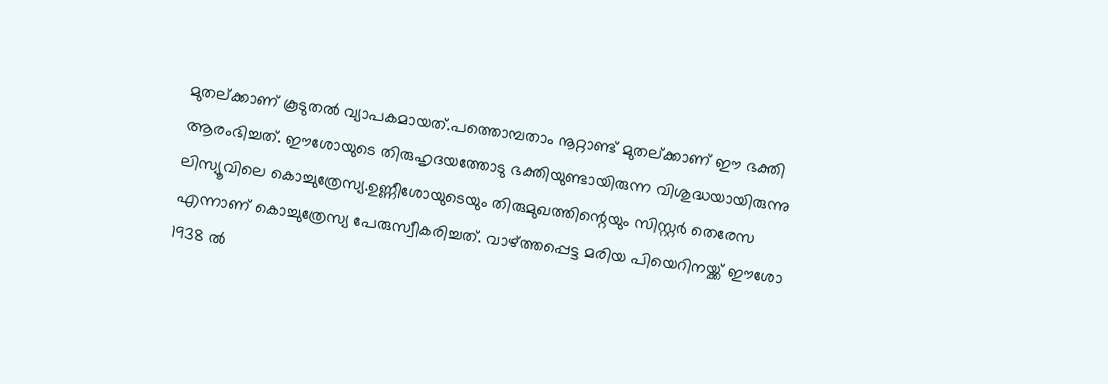മുതല്ക്കാണ് കൂടുതല്‍ വ്യാപകമായത്.പത്തൊമ്പതാം നൂറ്റാണ്ട് മുതല്ക്കാണ് ഈ ഭക്തി ആരംഭിച്ചത്. ഈശോയുടെ തിരുഹൃദയത്തോടു ഭക്തിയുണ്ടായിരുന്ന വിശുദ്ധയായിരുന്നു ലിസ്യൂവിലെ കൊച്ചുത്രേസ്യ.ഉണ്ണീശോയുടെയും തിരുമുഖത്തിന്റെയും സിസ്റ്റര്‍ തെരേസ എന്നാണ് കൊച്ചുത്രേസ്യ പേരുസ്വീകരിച്ചത്. വാഴ്ത്തപ്പെട്ട മരിയ പിയെറിനയ്ക്ക് ഈശോ 1938 ല്‍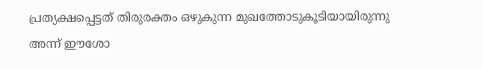പ്രത്യക്ഷപ്പെട്ടത് തിരുരക്തം ഒഴുകുന്ന മുഖത്തോടുകൂടിയായിരുന്നു അന്ന് ഈശോ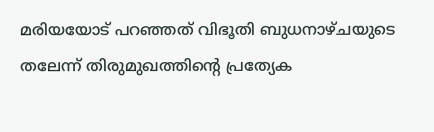മരിയയോട് പറഞ്ഞത് വിഭൂതി ബുധനാഴ്ചയുടെ തലേന്ന് തിരുമുഖത്തിന്റെ പ്രത്യേക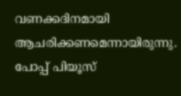വണക്കദിനമായി ആചരിക്കണമെന്നായിരുന്നു. പോപ്പ് പിയൂസ്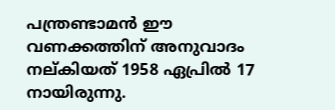പന്ത്രണ്ടാമന്‍ ഈ വണക്കത്തിന് അനുവാദം നല്കിയത് 1958 ഏപ്രില്‍ 17 നായിരുന്നു.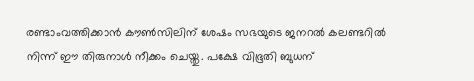രണ്ടാംവത്തിക്കാന്‍ കൗണ്‍സിലിന് ശേഷം സഭയുടെ ജനറല്‍ കലണ്ടറില്‍ നിന്ന് ഈ തിരുനാള്‍ നീക്കം ചെയ്തു. പക്ഷേ വിഭൂതി ബുധന്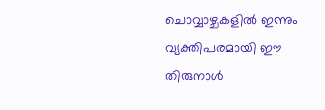ചൊവ്വാഴ്ചകളില്‍ ഇന്നും വ്യക്തിപരമായി ഈ തിരുനാള്‍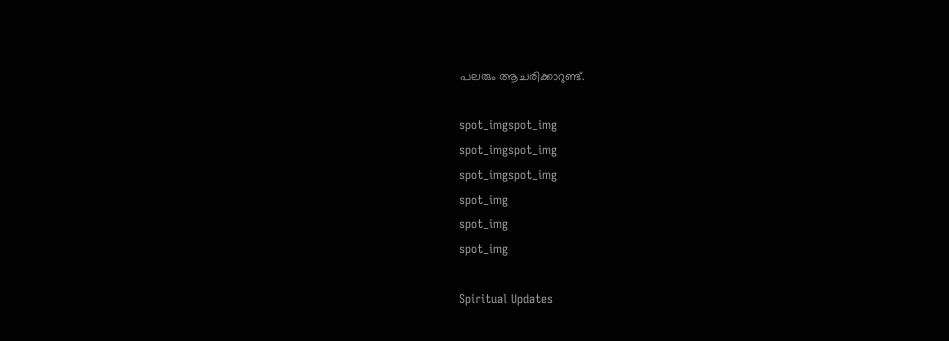പലരും ആചരിക്കാറുണ്ട്.

spot_imgspot_img
spot_imgspot_img
spot_imgspot_img
spot_img
spot_img
spot_img

Spiritual Updates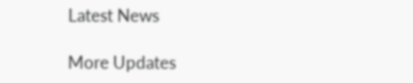Latest News

More Updates